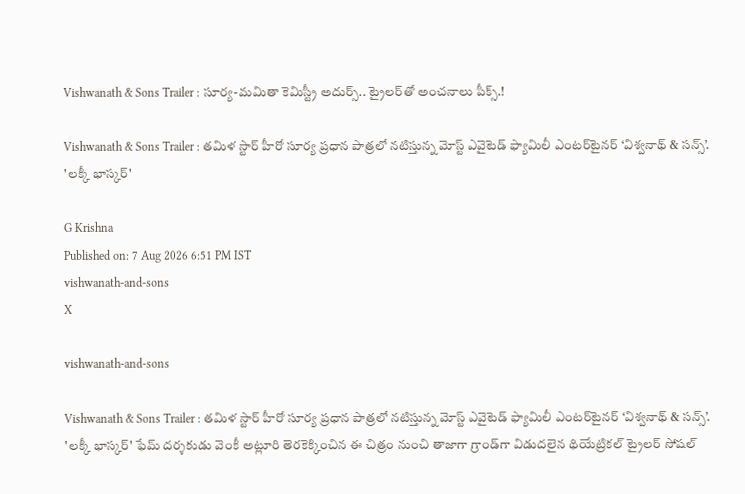Vishwanath & Sons Trailer : సూర్య-మమితా కెమిస్ట్రీ అదుర్స్.. ట్రైలర్‌తో అంచనాలు పీక్స్.!

Vishwanath & Sons Trailer : తమిళ స్టార్ హీరో సూర్య ప్రధాన పాత్రలో నటిస్తున్న మోస్ట్ ఎవైటెడ్ ఫ్యామిలీ ఎంటర్‌టైనర్ ‘విశ్వనాథ్ & సన్స్’. 'లక్కీ భాస్కర్'

G Krishna
Published on: 7 Aug 2026 6:51 PM IST
vishwanath-and-sons
X

vishwanath-and-sons

Vishwanath & Sons Trailer : తమిళ స్టార్ హీరో సూర్య ప్రధాన పాత్రలో నటిస్తున్న మోస్ట్ ఎవైటెడ్ ఫ్యామిలీ ఎంటర్‌టైనర్ ‘విశ్వనాథ్ & సన్స్’. 'లక్కీ భాస్కర్' ఫేమ్ దర్శకుడు వెంకీ అట్లూరి తెరకెక్కించిన ఈ చిత్రం నుంచి తాజాగా గ్రాండ్‌గా విడుదలైన థియేట్రికల్ ట్రైలర్ సోషల్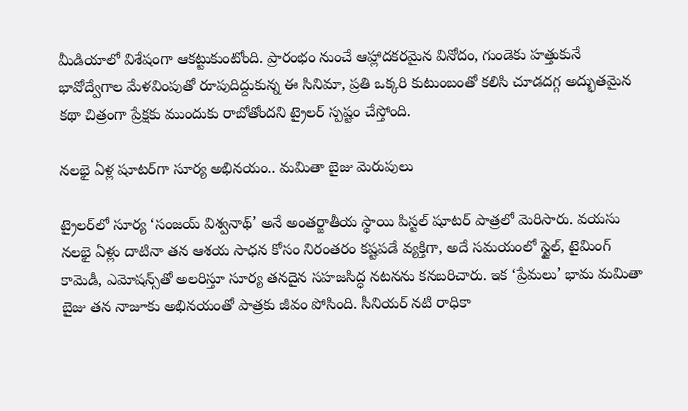మీడియాలో విశేషంగా ఆకట్టుకుంటోంది. ప్రారంభం నుంచే ఆహ్లాదకరమైన వినోదం, గుండెకు హత్తుకునే భావోద్వేగాల మేళవింపుతో రూపుదిద్దుకున్న ఈ సినిమా, ప్రతి ఒక్కరి కుటుంబంతో కలిసి చూడదగ్గ అద్భుతమైన కథా చిత్రంగా ప్రేక్షకు ముందుకు రాబోతోందని ట్రైలర్ స్పష్టం చేస్తోంది.

నలభై ఏళ్ల షూటర్‌గా సూర్య అభినయం.. మమితా బైజు మెరుపులు

ట్రైలర్‌లో సూర్య ‘సంజయ్ విశ్వనాథ్’ అనే అంతర్జాతీయ స్థాయి పిస్టల్ షూటర్ పాత్రలో మెరిసారు. వయసు నలభై ఏళ్లు దాటినా తన ఆశయ సాధన కోసం నిరంతరం కష్టపడే వ్యక్తిగా, అదే సమయంలో స్టైల్, టైమింగ్ కామెడీ, ఎమోషన్స్‌తో అలరిస్తూ సూర్య తనదైన సహజసిద్ధ నటనను కనబరిచారు. ఇక ‘ప్రేమలు’ భామ మమితా బైజు తన నాజూకు అభినయంతో పాత్రకు జీవం పోసింది. సీనియర్ నటి రాధికా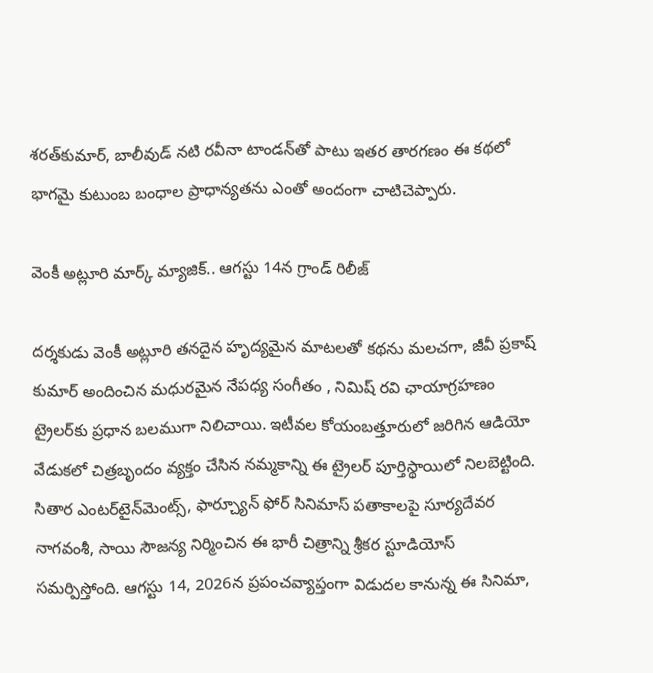శరత్‌కుమార్, బాలీవుడ్ నటి రవీనా టాండన్‌తో పాటు ఇతర తారగణం ఈ కథలో భాగమై కుటుంబ బంధాల ప్రాధాన్యతను ఎంతో అందంగా చాటిచెప్పారు.

వెంకీ అట్లూరి మార్క్ మ్యాజిక్.. ఆగస్టు 14న గ్రాండ్ రిలీజ్

దర్శకుడు వెంకీ అట్లూరి తనదైన హృద్యమైన మాటలతో కథను మలచగా, జీవీ ప్రకాష్ కుమార్ అందించిన మధురమైన నేపధ్య సంగీతం , నిమిష్ రవి ఛాయాగ్రహణం ట్రైలర్‌కు ప్రధాన బలముగా నిలిచాయి. ఇటీవల కోయంబత్తూరులో జరిగిన ఆడియో వేడుకలో చిత్రబృందం వ్యక్తం చేసిన నమ్మకాన్ని ఈ ట్రైలర్ పూర్తిస్థాయిలో నిలబెట్టింది. సితార ఎంటర్‌టైన్‌మెంట్స్, ఫార్చ్యూన్ ఫోర్ సినిమాస్ పతాకాలపై సూర్యదేవర నాగవంశీ, సాయి సౌజన్య నిర్మించిన ఈ భారీ చిత్రాన్ని శ్రీకర స్టూడియోస్ సమర్పిస్తోంది. ఆగస్టు 14, 2026న ప్రపంచవ్యాప్తంగా విడుదల కానున్న ఈ సినిమా,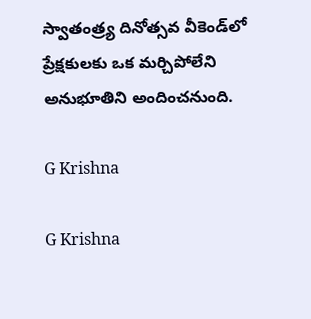స్వాతంత్ర్య దినోత్సవ వీకెండ్‌లో ప్రేక్షకులకు ఒక మర్చిపోలేని అనుభూతిని అందించనుంది.

G Krishna

G Krishna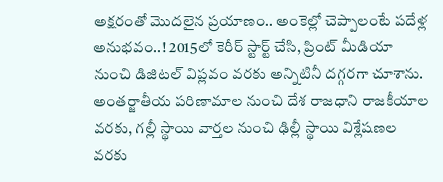అక్షరంతో మొదలైన ప్రయాణం.. అంకెల్లో చెప్పాలంటే పదేళ్ల అనుభవం..! 2015లో కెరీర్ స్టార్ట్ చేసి, ప్రింట్ మీడియా నుంచి డిజిటల్ విప్లవం వరకు అన్నిటినీ దగ్గరగా చూశాను. అంతర్జాతీయ పరిణామాల నుంచి దేశ రాజధాని రాజకీయాల వరకు, గల్లీ స్థాయి వార్తల నుంచి ఢిల్లీ స్థాయి విశ్లేషణల వరకు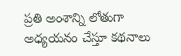ప్రతి అంశాన్ని లోతుగా అధ్యయనం చేస్తూ కథనాలు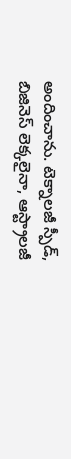అందించాను. టెక్నాలజీ స్పీడ్, బిజినెస్ లెక్కలైనా, ఆస్ట్రాలజీ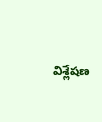విశ్లేషణ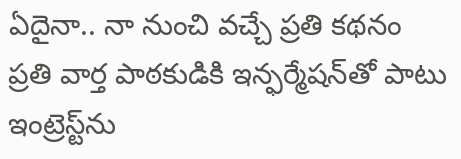ఏదైనా.. నా నుంచి వచ్చే ప్రతి కథనం ప్రతి వార్త పాఠకుడికి ఇన్ఫర్మేషన్‌తో పాటు ఇంట్రెస్ట్‌ను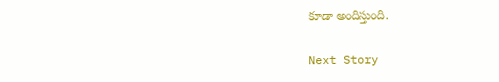కూడా అందిస్తుంది.

Next Story